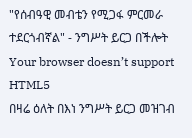"የሰብዓዊ መብቴን የሚጋፋ ምርመራ ተደርጎብኛል" - ንግሥት ይርጋ በችሎት
Your browser doesn’t support HTML5
በዛሬ ዕለት በእነ ንግሥት ይርጋ መዝገብ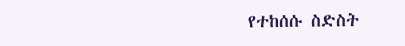የተከሰሱ ስድስት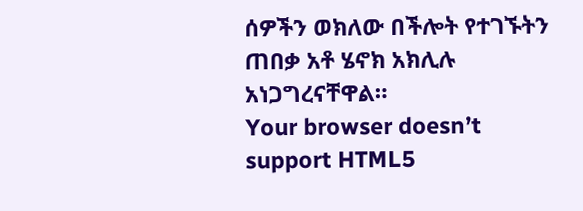ሰዎችን ወክለው በችሎት የተገኙትን ጠበቃ አቶ ሄኖክ አክሊሉ አነጋግረናቸዋል።
Your browser doesn’t support HTML5